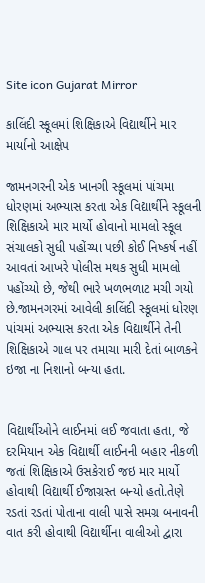Site icon Gujarat Mirror

કાલિંદી સ્કૂલમાં શિક્ષિકાએ વિદ્યાર્થીને માર માર્યાનો આક્ષેપ

જામનગરની એક ખાનગી સ્કૂલમાં પાંચમા ધોરણમાં અભ્યાસ કરતા એક વિદ્યાર્થીને સ્કૂલની શિક્ષિકાએ માર માર્યો હોવાનો મામલો સ્કૂલ સંચાલકો સુધી પહોંચ્યા પછી કોઈ નિષ્કર્ષ નહીં આવતાં આખરે પોલીસ મથક સુધી મામલો પહોંચ્યો છે, જેથી ભારે ખળભળાટ મચી ગયો છે.જામનગરમાં આવેલી કાલિંદી સ્કૂલમાં ધોરણ પાંચમાં અભ્યાસ કરતા એક વિદ્યાર્થીને તેની શિક્ષિકાએ ગાલ પર તમાચા મારી દેતાં બાળકને ઇજા ના નિશાનો બન્યા હતા.


વિદ્યાર્થીઓને લાઈનમાં લઈ જવાતા હતા, જે દરમિયાન એક વિદ્યાર્થી લાઈનની બહાર નીકળી જતાં શિક્ષિકાએ ઉસકેરાઈ જઇ માર માર્યો હોવાથી વિદ્યાર્થી ઈજાગ્રસ્ત બન્યો હતો.તેણે રડતાં રડતાં પોતાના વાલી પાસે સમગ્ર બનાવની વાત કરી હોવાથી વિદ્યાર્થીના વાલીઓ દ્વારા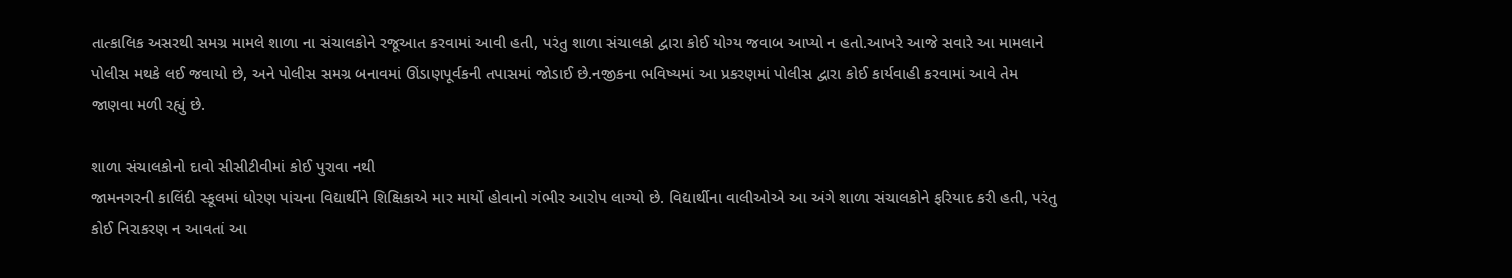તાત્કાલિક અસરથી સમગ્ર મામલે શાળા ના સંચાલકોને રજૂઆત કરવામાં આવી હતી, પરંતુ શાળા સંચાલકો દ્વારા કોઈ યોગ્ય જવાબ આપ્યો ન હતો.આખરે આજે સવારે આ મામલાને પોલીસ મથકે લઈ જવાયો છે, અને પોલીસ સમગ્ર બનાવમાં ઊંડાણપૂર્વકની તપાસમાં જોડાઈ છે.નજીકના ભવિષ્યમાં આ પ્રકરણમાં પોલીસ દ્વારા કોઈ કાર્યવાહી કરવામાં આવે તેમ જાણવા મળી રહ્યું છે.

શાળા સંચાલકોનો દાવો સીસીટીવીમાં કોઈ પુરાવા નથી
જામનગરની કાલિંદી સ્કૂલમાં ધોરણ પાંચના વિદ્યાર્થીને શિક્ષિકાએ માર માર્યો હોવાનો ગંભીર આરોપ લાગ્યો છે. વિદ્યાર્થીના વાલીઓએ આ અંગે શાળા સંચાલકોને ફરિયાદ કરી હતી, પરંતુ કોઈ નિરાકરણ ન આવતાં આ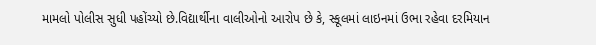મામલો પોલીસ સુધી પહોંચ્યો છે.વિદ્યાર્થીના વાલીઓનો આરોપ છે કે, સ્કૂલમાં લાઇનમાં ઉભા રહેવા દરમિયાન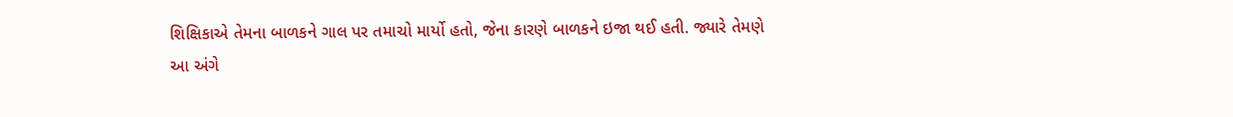શિક્ષિકાએ તેમના બાળકને ગાલ પર તમાચો માર્યો હતો, જેના કારણે બાળકને ઇજા થઈ હતી. જ્યારે તેમણે આ અંગે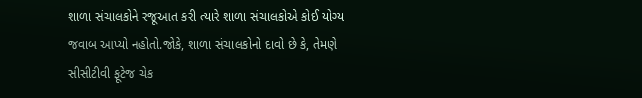શાળા સંચાલકોને રજૂઆત કરી ત્યારે શાળા સંચાલકોએ કોઈ યોગ્ય જવાબ આપ્યો નહોતો.જોકે, શાળા સંચાલકોનો દાવો છે કે, તેમણે સીસીટીવી ફૂટેજ ચેક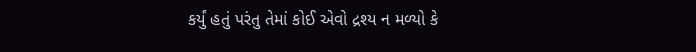કર્યું હતું પરંતુ તેમાં કોઈ એવો દ્રશ્ય ન મળ્યો કે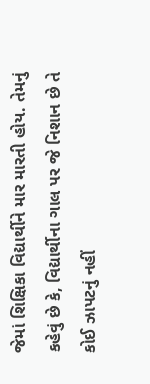જેમાં શિક્ષિકા વિદ્યાર્થીને માર મારતી હોય. તેમનું કહેવું છે કે, વિદ્યાર્થીના ગાલ પર જે નિશાન છે તે કોઈ ઝાપટનું નહીં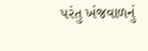પરંતુ ખંજવાળનું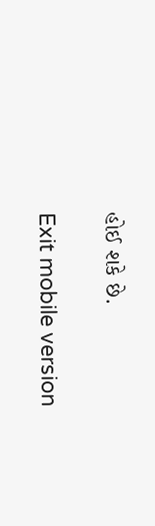હોઈ શકે છે.

Exit mobile version